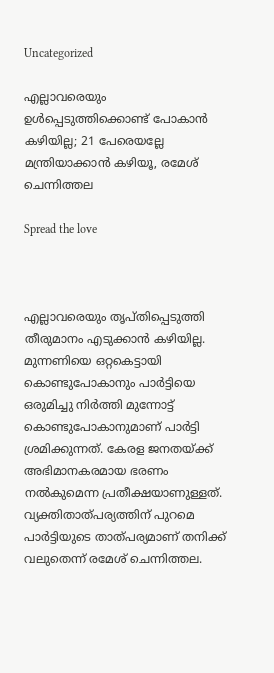Uncategorized

എല്ലാവരെയും ഉൾപ്പെടുത്തിക്കൊണ്ട് പോകാൻ കഴിയില്ല; 21 പേരെയല്ലേ മന്ത്രിയാക്കാൻ കഴിയൂ, രമേശ് ചെന്നിത്തല

Spread the love



എല്ലാവരെയും തൃപ്തിപ്പെടുത്തി തീരുമാനം എടുക്കാൻ കഴിയില്ല. മുന്നണിയെ ഒറ്റകെട്ടായി കൊണ്ടുപോകാനും പാർട്ടിയെ ഒരുമിച്ചു നിർത്തി മുന്നോട്ട് കൊണ്ടുപോകാനുമാണ് പാർട്ടി ശ്രമിക്കുന്നത്. കേരള ജനതയ്ക്ക് അഭിമാനകരമായ ഭരണം നൽകുമെന്ന പ്രതീക്ഷയാണുള്ളത്. വ്യക്തിതാത്പര്യത്തിന് പുറമെ പാർട്ടിയുടെ താത്പര്യമാണ് തനിക്ക് വലുതെന്ന് രമേശ് ചെന്നിത്തല.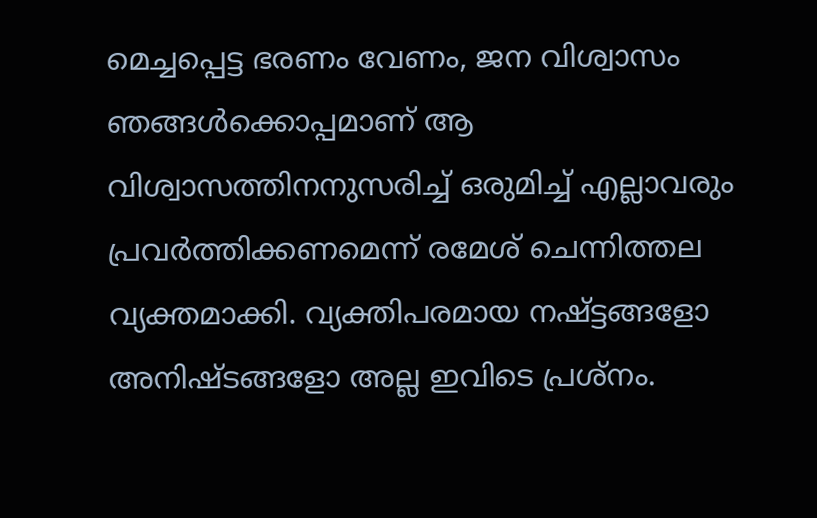മെച്ചപ്പെട്ട ഭരണം വേണം, ജന വിശ്വാസം ഞങ്ങൾക്കൊപ്പമാണ് ആ വിശ്വാസത്തിനനുസരിച്ച് ഒരുമിച്ച് എല്ലാവരും പ്രവർത്തിക്കണമെന്ന് രമേശ് ചെന്നിത്തല വ്യക്തമാക്കി. വ്യക്തിപരമായ നഷ്ട്ടങ്ങളോ അനിഷ്ടങ്ങളോ അല്ല ഇവിടെ പ്രശ്നം.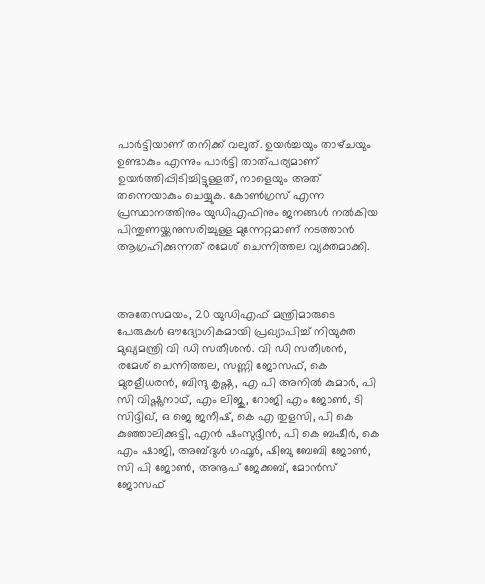പാർട്ടിയാണ് തനിക്ക് വലുത്. ഉയർച്ചയും താഴ്‌ചയും ഉണ്ടാകും എന്നും പാർട്ടി താത്പര്യമാണ് ഉയർത്തിപ്പിടിച്ചിട്ടുള്ളത്, നാളെയും അത് തന്നെയാകും ചെയ്യുക. കോൺഗ്രസ് എന്ന പ്രസ്ഥാനത്തിനും യുഡിഎഫിനും ജനങ്ങൾ നൽകിയ പിന്തുണയ്ക്കനുസരിച്ചുള്ള മുന്നേറ്റമാണ് നടത്താൻ ആഗ്രഹിക്കുന്നത് രമേശ് ചെന്നിത്തല വ്യക്തമാക്കി.



അതേസമയം, 20 യുഡിഎഫ് മന്ത്രിമാരുടെ പേരുകള്‍ ഔദ്യോഗികമായി പ്രഖ്യാപിച്ച് നിയുക്ത മുഖ്യമന്ത്രി വി ഡി സതീശന്‍. വി ഡി സതീശന്‍, രമേശ് ചെന്നിത്തല, സണ്ണി ജോസഫ്, കെ മുരളീധരന്‍, ബിന്ദു കൃഷ്ണ, എ പി അനില്‍ കുമാര്‍, പി സി വിഷ്ണുനാഥ്, എം ലിജു, റോജി എം ജോണ്‍, ടി സിദ്ദിഖ്, ഒ ജെ ജനീഷ്, കെ എ തുളസി, പി കെ കുഞ്ഞാലിക്കുട്ടി, എന്‍ ഷംസുദ്ദീന്‍, പി കെ ബഷീര്‍, കെ എം ഷാജി, അബ്ദുള്‍ ഗഫൂര്‍, ഷിബു ബേബി ജോണ്‍, സി പി ജോണ്‍, അനൂപ് ജേക്കബ്, മോന്‍സ് ജോസഫ്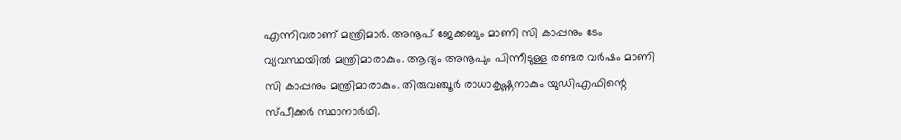എന്നിവരാണ് മന്ത്രിമാര്‍. അനൂപ് ജേക്കബും മാണി സി കാപ്പനും ടേം വ്യവസ്ഥയില്‍ മന്ത്രിമാരാകും. ആദ്യം അനൂപും പിന്നീടുള്ള രണ്ടര വര്‍ഷം മാണി സി കാപ്പനും മന്ത്രിമാരാകും. തിരുവഞ്ചൂര്‍ രാധാകൃഷ്ണനാകും യുഡിഎഫിന്റെ സ്പീക്കര്‍ സ്ഥാനാര്‍ഥി.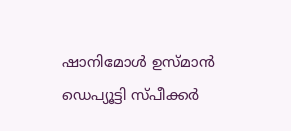ഷാനിമോള്‍ ഉസ്മാന്‍ ഡെപ്യൂട്ടി സ്പീക്കര്‍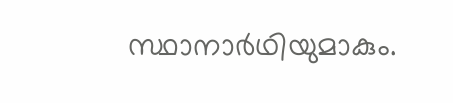സ്ഥാനാര്‍ഥിയുമാകും.